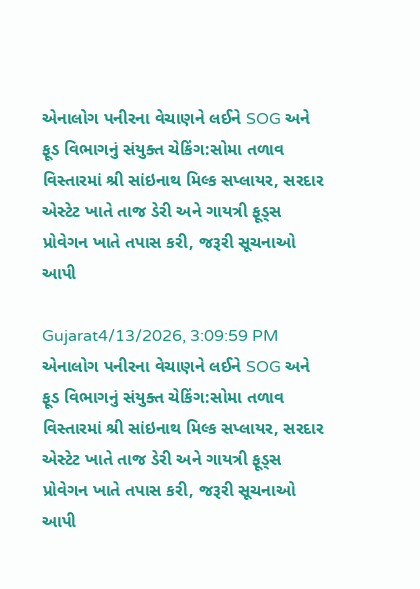એનાલોગ પનીરના વેચાણને લઈને SOG અને ફૂડ વિભાગનું સંયુક્ત ચેકિંગ:સોમા તળાવ વિસ્તારમાં શ્રી સાંઇનાથ મિલ્ક સપ્લાયર, સરદાર એસ્ટેટ ખાતે તાજ ડેરી અને ગાયત્રી ફૂડ્સ પ્રોવેગન ખાતે તપાસ કરી, જરૂરી સૂચનાઓ આપી

Gujarat4/13/2026, 3:09:59 PM
એનાલોગ પનીરના વેચાણને લઈને SOG અને ફૂડ વિભાગનું સંયુક્ત ચેકિંગ:સોમા તળાવ વિસ્તારમાં શ્રી સાંઇનાથ મિલ્ક સપ્લાયર, સરદાર એસ્ટેટ ખાતે તાજ ડેરી અને ગાયત્રી ફૂડ્સ પ્રોવેગન ખાતે તપાસ કરી, જરૂરી સૂચનાઓ આપી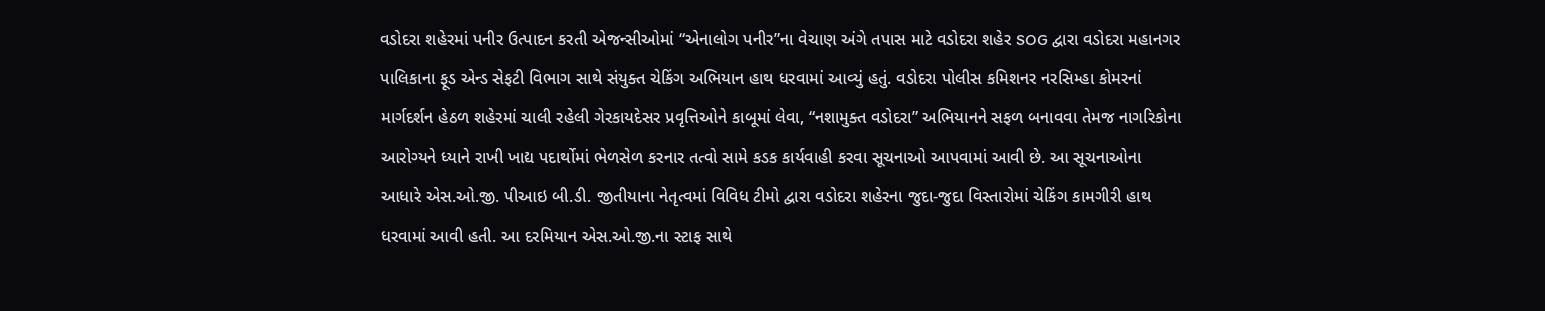વડોદરા શહેરમાં પનીર ઉત્પાદન કરતી એજન્સીઓમાં “એનાલોગ પનીર”ના વેચાણ અંગે તપાસ માટે વડોદરા શહેર SOG દ્વારા વડોદરા મહાનગર પાલિકાના ફૂડ એન્ડ સેફટી વિભાગ સાથે સંયુક્ત ચેકિંગ અભિયાન હાથ ધરવામાં આવ્યું હતું. વડોદરા પોલીસ કમિશનર નરસિમ્હા કોમરનાં માર્ગદર્શન હેઠળ શહેરમાં ચાલી રહેલી ગેરકાયદેસર પ્રવૃત્તિઓને કાબૂમાં લેવા, “નશામુક્ત વડોદરા” અભિયાનને સફળ બનાવવા તેમજ નાગરિકોના આરોગ્યને ધ્યાને રાખી ખાદ્ય પદાર્થોમાં ભેળસેળ કરનાર તત્વો સામે કડક કાર્યવાહી કરવા સૂચનાઓ આપવામાં આવી છે. આ સૂચનાઓના આધારે એસ.ઓ.જી. પીઆઇ બી.ડી. જીતીયાના નેતૃત્વમાં વિવિધ ટીમો દ્વારા વડોદરા શહેરના જુદા-જુદા વિસ્તારોમાં ચેકિંગ કામગીરી હાથ ધરવામાં આવી હતી. આ દરમિયાન એસ.ઓ.જી.ના સ્ટાફ સાથે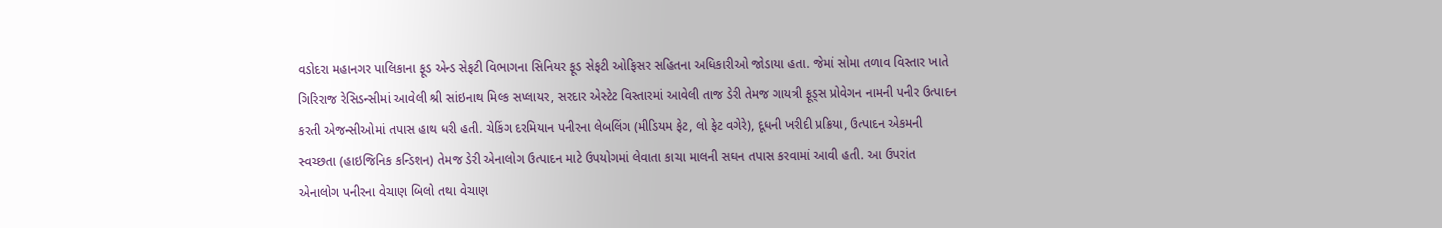વડોદરા મહાનગર પાલિકાના ફૂડ એન્ડ સેફટી વિભાગના સિનિયર ફૂડ સેફટી ઓફિસર સહિતના અધિકારીઓ જોડાયા હતા. જેમાં સોમા તળાવ વિસ્તાર ખાતે ગિરિરાજ રેસિડન્સીમાં આવેલી શ્રી સાંઇનાથ મિલ્ક સપ્લાયર, સરદાર એસ્ટેટ વિસ્તારમાં આવેલી તાજ ડેરી તેમજ ગાયત્રી ફૂડ્સ પ્રોવેગન નામની પનીર ઉત્પાદન કરતી એજન્સીઓમાં તપાસ હાથ ધરી હતી. ચેકિંગ દરમિયાન પનીરના લેબલિંગ (મીડિયમ ફેટ, લો ફેટ વગેરે), દૂધની ખરીદી પ્રક્રિયા, ઉત્પાદન એકમની સ્વચ્છતા (હાઇજિનિક કન્ડિશન) તેમજ ડેરી એનાલોગ ઉત્પાદન માટે ઉપયોગમાં લેવાતા કાચા માલની સઘન તપાસ કરવામાં આવી હતી. આ ઉપરાંત એનાલોગ પનીરના વેચાણ બિલો તથા વેચાણ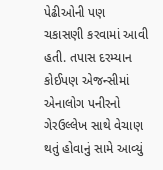પેઢીઓની પણ ચકાસણી કરવામાં આવી હતી. તપાસ દરમ્યાન કોઈપણ એજન્સીમાં એનાલોગ પનીરનો ગેરઉલ્લેખ સાથે વેચાણ થતું હોવાનું સામે આવ્યું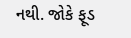નથી. જોકે ફૂડ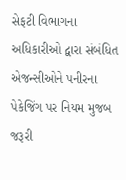સેફટી વિભાગના અધિકારીઓ દ્વારા સંબંધિત એજન્સીઓને પનીરના પેકેજિંગ પર નિયમ મુજબ જરૂરી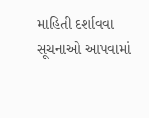માહિતી દર્શાવવા સૂચનાઓ આપવામાં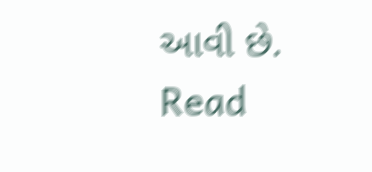આવી છે.
Read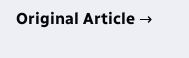Original Article →